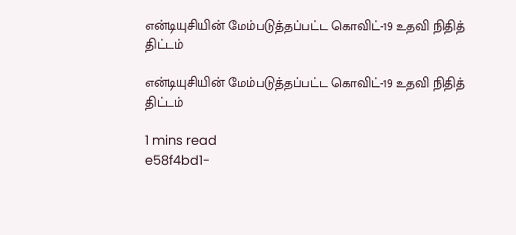என்டியுசியின் மேம்படுத்தப்பட்ட கொவிட்-19 உதவி நிதித் திட்டம்

என்டியுசியின் மேம்படுத்தப்பட்ட கொவிட்-19 உதவி நிதித் திட்டம்

1 mins read
e58f4bd1-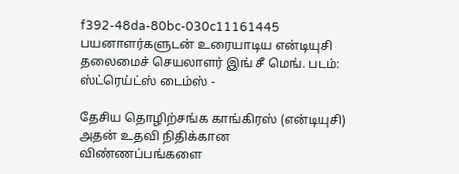f392-48da-80bc-030c11161445
பயனாளர்களுடன் உரையாடிய என்டியுசி தலைமைச் செயலாளர் இங் சீ மெங். படம்: ஸ்ட்ரெய்ட்ஸ் டைம்ஸ் -

தேசிய தொழிற்சங்க காங்கிரஸ் (என்டியுசி) அதன் உதவி நிதிக்கான விண்ணப்பங்களை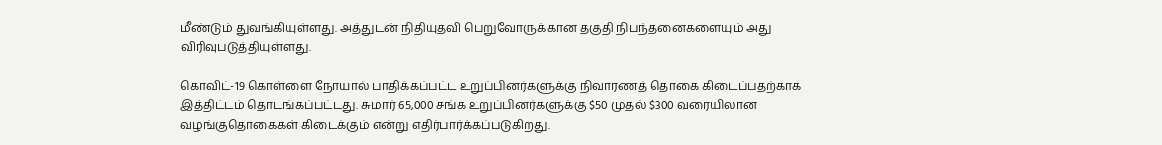மீண்டும் துவங்கியுள்ளது. அத்துடன் நிதியுதவி பெறுவோருக்கான தகுதி நிபந்தனைகளையும் அது விரிவுபடுத்தியுள்ளது.

கொவிட்-19 கொள்ளை நோயால் பாதிக்கப்பட்ட உறுப்பினர்களுக்கு நிவாரணத் தொகை கிடைப்பதற்காக இத்திட்டம் தொடங்கப்பட்டது. சுமார் 65,000 சங்க உறுப்பினர்களுக்கு $50 முதல் $300 வரையிலான வழங்குதொகைகள் கிடைக்கும் என்று எதிர்பார்க்கப்படுகிறது.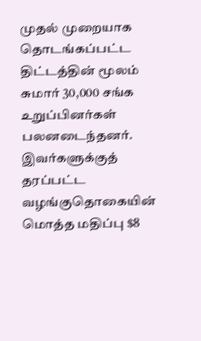முதல் முறையாக தொடங்கப்பட்ட திட்டத்தின் மூலம் சுமார் 30,000 சங்க உறுப்பினர்கள் பலனடைந்தனர். இவர்களுக்குத் தரப்பட்ட வழங்குதொகையின் மொத்த மதிப்பு $8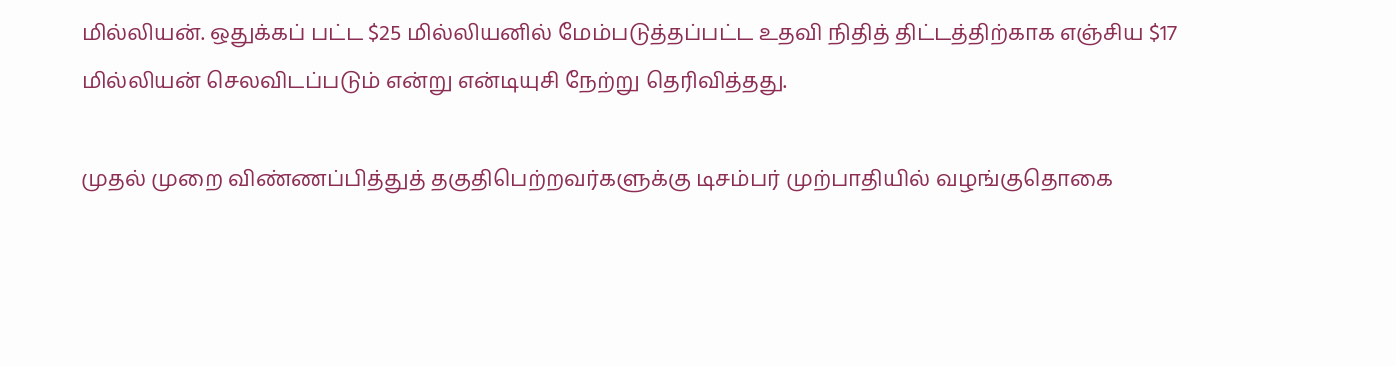மில்லியன். ஒதுக்கப் பட்ட $25 மில்லியனில் மேம்படுத்தப்பட்ட உதவி நிதித் திட்டத்திற்காக எஞ்சிய $17 மில்லியன் செலவிடப்படும் என்று என்டியுசி நேற்று தெரிவித்தது.

முதல் முறை விண்ணப்பித்துத் தகுதிபெற்றவர்களுக்கு டிசம்பர் முற்பாதியில் வழங்குதொகை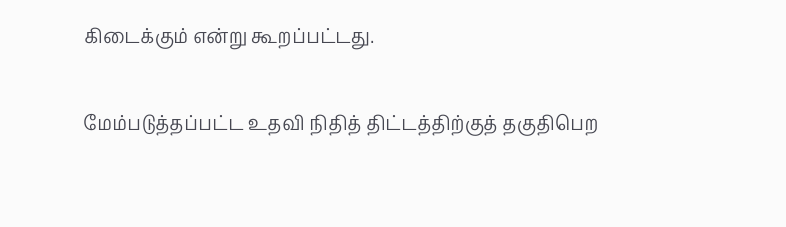கிடைக்கும் என்று கூறப்பட்டது.

மேம்படுத்தப்பட்ட உதவி நிதித் திட்டத்திற்குத் தகுதிபெற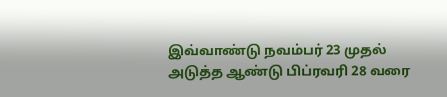இவ்வாண்டு நவம்பர் 23 முதல் அடுத்த ஆண்டு பிப்ரவரி 28 வரை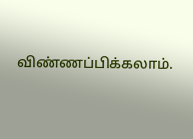விண்ணப்பிக்கலாம்.